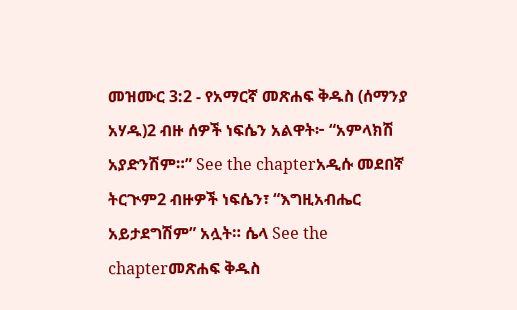መዝሙር 3:2 - የአማርኛ መጽሐፍ ቅዱስ (ሰማንያ አሃዱ)2 ብዙ ሰዎች ነፍሴን አልዋት፦ “አምላክሽ አያድንሽም።” See the chapterአዲሱ መደበኛ ትርጒም2 ብዙዎች ነፍሴን፣ “እግዚአብሔር አይታደግሽም” አሏት። ሴላ See the chapterመጽሐፍ ቅዱስ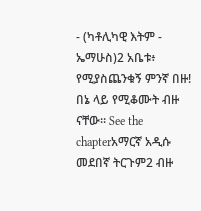- (ካቶሊካዊ እትም - ኤማሁስ)2 አቤቱ፥ የሚያስጨንቁኝ ምንኛ በዙ! በኔ ላይ የሚቆሙት ብዙ ናቸው። See the chapterአማርኛ አዲሱ መደበኛ ትርጉም2 ብዙ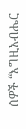ሰዎች “እግዚአብሔር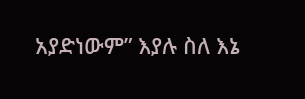አያድነውም” እያሉ ስለ እኔ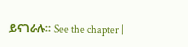ይናገራሉ። See the chapter |